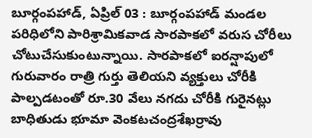బూర్గంపహాడ్, ఏప్రిల్ 03 : బూర్గంపహాడ్ మండల పరిధిలోని పారిశ్రామికవాడ సారపాకలో వరుస చోరీలు చోటుచేసుకుంటున్నాయి. సారపాకలో ఐరన్షాపులో గురువారం రాత్రి గుర్తు తెలియని వ్యక్తులు చోరీకి పాల్పడటంతో రూ.30 వేలు నగదు చోరీకి గురైనట్లు బాధితుడు భూమా వెంకటచంద్రశేఖర్రావు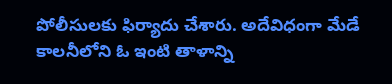పోలీసులకు ఫిర్యాదు చేశారు. అదేవిధంగా మేడే కాలనీలోని ఓ ఇంటి తాళాన్ని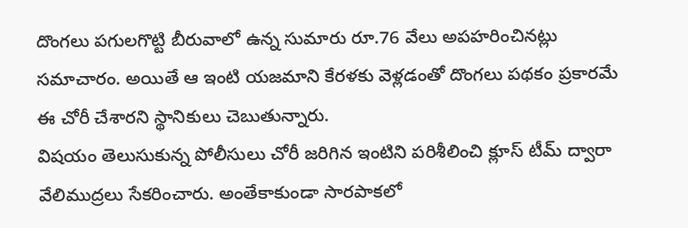దొంగలు పగులగొట్టి బీరువాలో ఉన్న సుమారు రూ.76 వేలు అపహరించినట్లు సమాచారం. అయితే ఆ ఇంటి యజమాని కేరళకు వెళ్లడంతో దొంగలు పథకం ప్రకారమే ఈ చోరీ చేశారని స్థానికులు చెబుతున్నారు.
విషయం తెలుసుకున్న పోలీసులు చోరీ జరిగిన ఇంటిని పరిశీలించి క్లూస్ టీమ్ ద్వారా వేలిముద్రలు సేకరించారు. అంతేకాకుండా సారపాకలో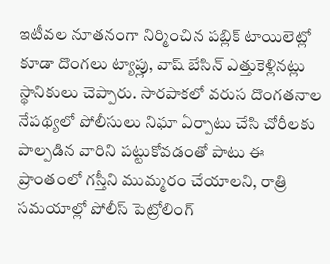ఇటీవల నూతనంగా నిర్మించిన పబ్లిక్ టాయిలెట్లో కూడా దొంగలు ట్యాప్లు, వాష్ బేసిన్ ఎత్తుకెళ్లినట్లు స్థానికులు చెప్పారు. సారపాకలో వరుస దొంగతనాల నేపథ్యలో పోలీసులు నిఘా ఏర్పాటు చేసి చోరీలకు పాల్పడిన వారిని పట్టుకోవడంతో పాటు ఈ ప్రాంతంలో గస్తీని ముమ్మరం చేయాలని, రాత్రి సమయాల్లో పోలీస్ పెట్రోలింగ్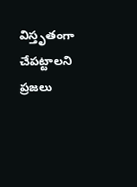విస్తృతంగా చేపట్టాలని ప్రజలు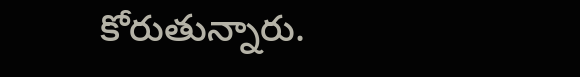కోరుతున్నారు.